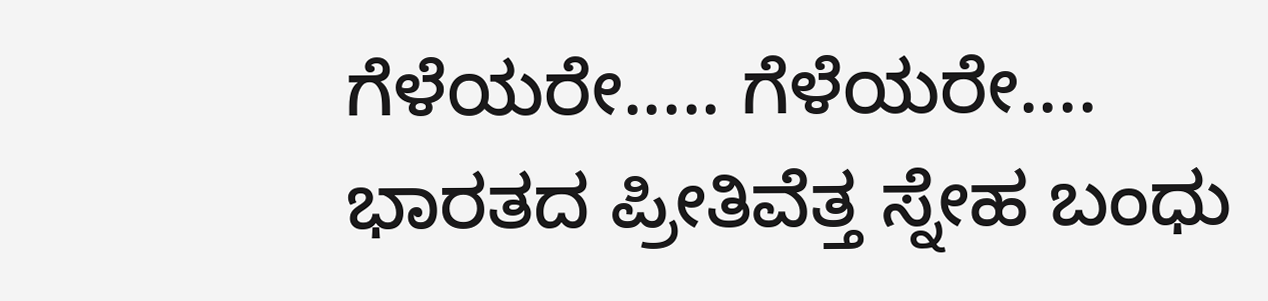ಗೆಳೆಯರೇ..... ಗೆಳೆಯರೇ....
ಭಾರತದ ಪ್ರೀತಿವೆತ್ತ ಸ್ನೇಹ ಬಂಧು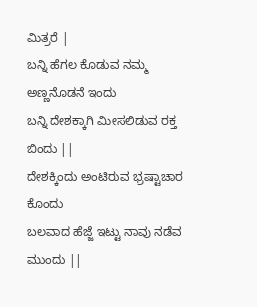ಮಿತ್ರರೆ |
ಬನ್ನಿ ಹೆಗಲ ಕೊಡುವ ನಮ್ಮ ಅಣ್ಣನೊಡನೆ ಇಂದು
ಬನ್ನಿ ದೇಶಕ್ಕಾಗಿ ಮೀಸಲಿಡುವ ರಕ್ತ ಬಿಂದು ||
ದೇಶಕ್ಕಿಂದು ಅಂಟಿರುವ ಭ್ರಷ್ಟಾಚಾರ ಕೊಂದು
ಬಲವಾದ ಹೆಜ್ಜೆ ಇಟ್ಟು ನಾವು ನಡೆವ ಮುಂದು ||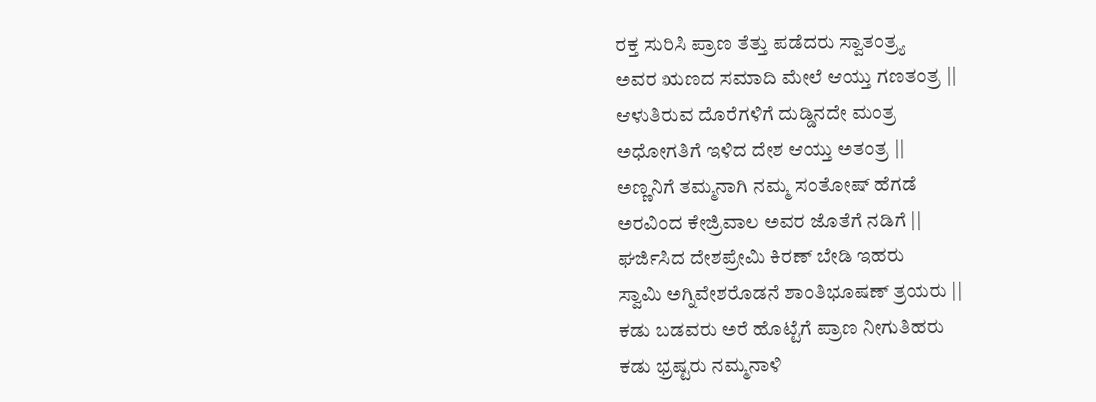ರಕ್ತ ಸುರಿಸಿ ಪ್ರಾಣ ತೆತ್ತು ಪಡೆದರು ಸ್ವಾತಂತ್ರ್ಯ
ಅವರ ಋಣದ ಸಮಾದಿ ಮೇಲೆ ಆಯ್ತು ಗಣತಂತ್ರ ||
ಆಳುತಿರುವ ದೊರೆಗಳಿಗೆ ದುಡ್ಡಿನದೇ ಮಂತ್ರ
ಅಧೋಗತಿಗೆ ಇಳಿದ ದೇಶ ಆಯ್ತು ಅತಂತ್ರ ||
ಅಣ್ಣನಿಗೆ ತಮ್ಮನಾಗಿ ನಮ್ಮ ಸಂತೋಷ್ ಹೆಗಡೆ
ಅರವಿಂದ ಕೇಜ್ರಿವಾಲ ಅವರ ಜೊತೆಗೆ ನಡಿಗೆ ||
ಘರ್ಜಿಸಿದ ದೇಶಪ್ರೇಮಿ ಕಿರಣ್ ಬೇಡಿ ಇಹರು
ಸ್ವಾಮಿ ಅಗ್ನಿವೇಶರೊಡನೆ ಶಾಂತಿಭೂಷಣ್ ತ್ರಯರು ||
ಕಡು ಬಡವರು ಅರೆ ಹೊಟ್ಟೆಗೆ ಪ್ರಾಣ ನೀಗುತಿಹರು
ಕಡು ಭ್ರಷ್ಟರು ನಮ್ಮನಾಳಿ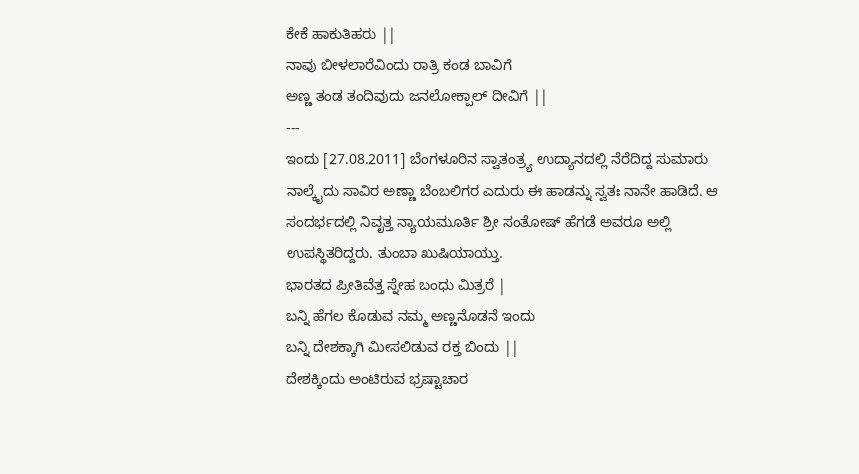ಕೇಕೆ ಹಾಕುತಿಹರು ||
ನಾವು ಬೀಳಲಾರೆವಿಂದು ರಾತ್ರಿ ಕಂಡ ಬಾವಿಗೆ
ಅಣ್ಣ ತಂಡ ತಂದಿವುದು ಜನಲೋಕ್ಪಾಲ್ ದೀವಿಗೆ ||
---
ಇಂದು [27.08.2011] ಬೆಂಗಳೂರಿನ ಸ್ವಾತಂತ್ರ್ಯ ಉದ್ಯಾನದಲ್ಲಿ ನೆರೆದಿದ್ದ ಸುಮಾರು ನಾಲ್ಕೈದು ಸಾವಿರ ಅಣ್ಣಾ ಬೆಂಬಲಿಗರ ಎದುರು ಈ ಹಾಡನ್ನು ಸ್ವತಃ ನಾನೇ ಹಾಡಿದೆ. ಆ ಸಂದರ್ಭದಲ್ಲಿ ನಿವೃತ್ತ ನ್ಯಾಯಮೂರ್ತಿ ಶ್ರೀ ಸಂತೋಷ್ ಹೆಗಡೆ ಅವರೂ ಅಲ್ಲಿ ಉಪಸ್ಥಿತರಿದ್ದರು. ತುಂಬಾ ಖುಷಿಯಾಯ್ತು.
ಭಾರತದ ಪ್ರೀತಿವೆತ್ತ ಸ್ನೇಹ ಬಂಧು ಮಿತ್ರರೆ |
ಬನ್ನಿ ಹೆಗಲ ಕೊಡುವ ನಮ್ಮ ಅಣ್ಣನೊಡನೆ ಇಂದು
ಬನ್ನಿ ದೇಶಕ್ಕಾಗಿ ಮೀಸಲಿಡುವ ರಕ್ತ ಬಿಂದು ||
ದೇಶಕ್ಕಿಂದು ಅಂಟಿರುವ ಭ್ರಷ್ಟಾಚಾರ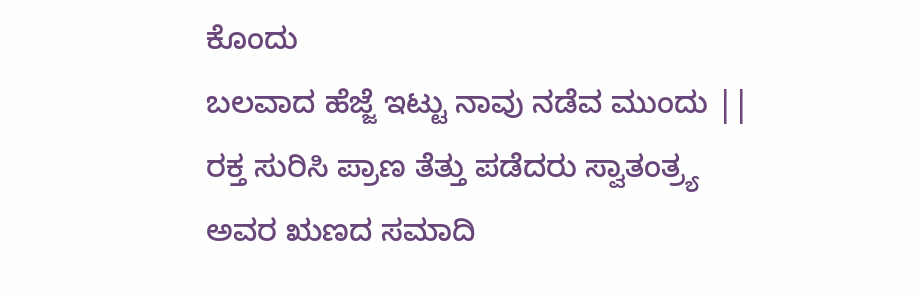ಕೊಂದು
ಬಲವಾದ ಹೆಜ್ಜೆ ಇಟ್ಟು ನಾವು ನಡೆವ ಮುಂದು ||
ರಕ್ತ ಸುರಿಸಿ ಪ್ರಾಣ ತೆತ್ತು ಪಡೆದರು ಸ್ವಾತಂತ್ರ್ಯ
ಅವರ ಋಣದ ಸಮಾದಿ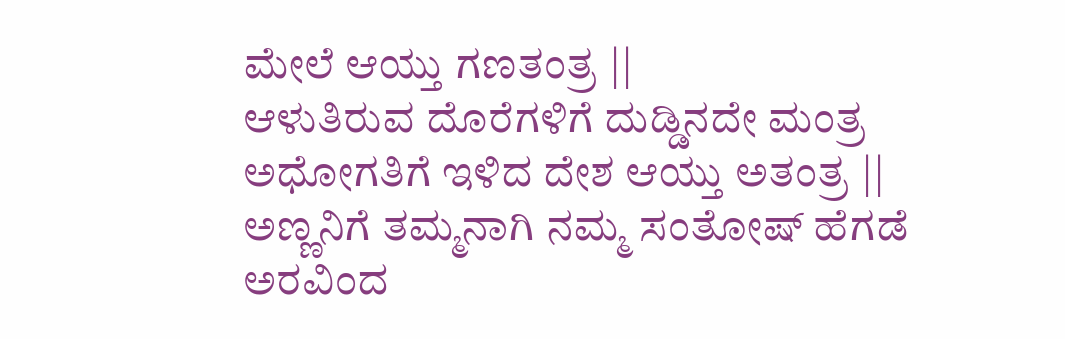ಮೇಲೆ ಆಯ್ತು ಗಣತಂತ್ರ ||
ಆಳುತಿರುವ ದೊರೆಗಳಿಗೆ ದುಡ್ಡಿನದೇ ಮಂತ್ರ
ಅಧೋಗತಿಗೆ ಇಳಿದ ದೇಶ ಆಯ್ತು ಅತಂತ್ರ ||
ಅಣ್ಣನಿಗೆ ತಮ್ಮನಾಗಿ ನಮ್ಮ ಸಂತೋಷ್ ಹೆಗಡೆ
ಅರವಿಂದ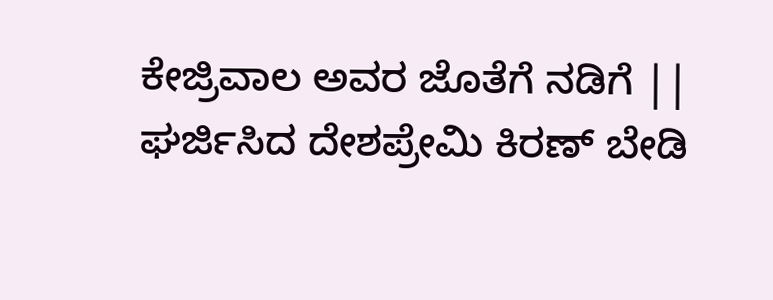ಕೇಜ್ರಿವಾಲ ಅವರ ಜೊತೆಗೆ ನಡಿಗೆ ||
ಘರ್ಜಿಸಿದ ದೇಶಪ್ರೇಮಿ ಕಿರಣ್ ಬೇಡಿ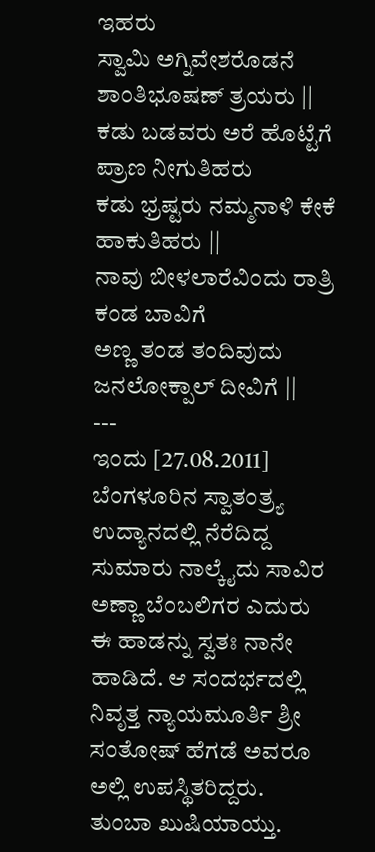ಇಹರು
ಸ್ವಾಮಿ ಅಗ್ನಿವೇಶರೊಡನೆ ಶಾಂತಿಭೂಷಣ್ ತ್ರಯರು ||
ಕಡು ಬಡವರು ಅರೆ ಹೊಟ್ಟೆಗೆ ಪ್ರಾಣ ನೀಗುತಿಹರು
ಕಡು ಭ್ರಷ್ಟರು ನಮ್ಮನಾಳಿ ಕೇಕೆ ಹಾಕುತಿಹರು ||
ನಾವು ಬೀಳಲಾರೆವಿಂದು ರಾತ್ರಿ ಕಂಡ ಬಾವಿಗೆ
ಅಣ್ಣ ತಂಡ ತಂದಿವುದು ಜನಲೋಕ್ಪಾಲ್ ದೀವಿಗೆ ||
---
ಇಂದು [27.08.2011] ಬೆಂಗಳೂರಿನ ಸ್ವಾತಂತ್ರ್ಯ ಉದ್ಯಾನದಲ್ಲಿ ನೆರೆದಿದ್ದ ಸುಮಾರು ನಾಲ್ಕೈದು ಸಾವಿರ ಅಣ್ಣಾ ಬೆಂಬಲಿಗರ ಎದುರು ಈ ಹಾಡನ್ನು ಸ್ವತಃ ನಾನೇ ಹಾಡಿದೆ. ಆ ಸಂದರ್ಭದಲ್ಲಿ ನಿವೃತ್ತ ನ್ಯಾಯಮೂರ್ತಿ ಶ್ರೀ ಸಂತೋಷ್ ಹೆಗಡೆ ಅವರೂ ಅಲ್ಲಿ ಉಪಸ್ಥಿತರಿದ್ದರು. ತುಂಬಾ ಖುಷಿಯಾಯ್ತು.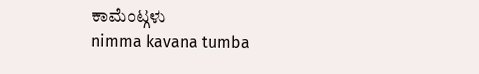ಕಾಮೆಂಟ್ಗಳು
nimma kavana tumba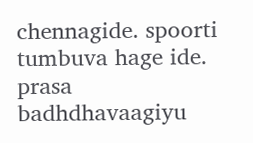chennagide. spoorti tumbuva hage ide.
prasa badhdhavaagiyu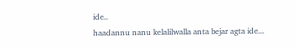ide..
haadannu nanu kelalilwalla anta bejar agta ide...